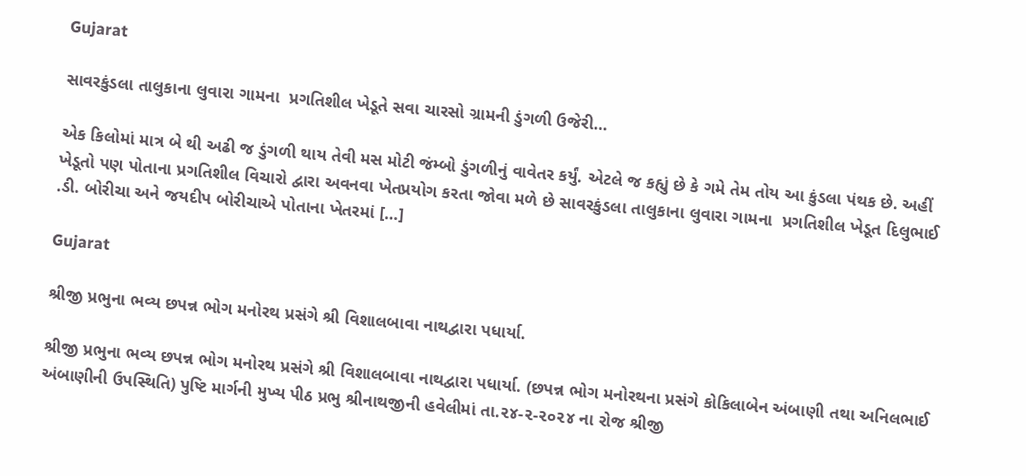Gujarat

સાવરકુંડલા તાલુકાના લુવારા ગામના  પ્રગતિશીલ ખેડૂતે સવા ચારસો ગ્રામની ડુંગળી ઉજેરી…

એક કિલોમાં માત્ર બે થી અઢી જ ડુંગળી થાય તેવી મસ મોટી જંમ્બો ડુંગળીનું વાવેતર કર્યું. એટલે જ કહ્યું છે કે ગમે તેમ તોય આ કુંડલા પંથક છે. અહીં ખેડૂતો પણ પોતાના પ્રગતિશીલ વિચારો દ્વારા અવનવા ખેતપ્રયોગ કરતા જોવા મળે છે સાવરકુંડલા તાલુકાના લુવારા ગામના  પ્રગતિશીલ ખેડૂત દિલુભાઈ .ડી. બોરીચા અને જયદીપ બોરીચાએ પોતાના ખેતરમાં […]

Gujarat

શ્રીજી પ્રભુના ભવ્ય છપન્ન ભોગ મનોરથ પ્રસંગે શ્રી વિશાલબાવા નાથદ્વારા પધાર્યા.

શ્રીજી પ્રભુના ભવ્ય છપન્ન ભોગ મનોરથ પ્રસંગે શ્રી વિશાલબાવા નાથદ્વારા પધાર્યા. (છપન્ન ભોગ મનોરથના પ્રસંગે કોકિલાબેન અંબાણી તથા અનિલભાઈ અંબાણીની ઉપસ્થિતિ) પુષ્ટિ માર્ગની મુખ્ય પીઠ પ્રભુ શ્રીનાથજીની હવેલીમાં તા.૨૪-૨-૨૦૨૪ ના રોજ શ્રીજી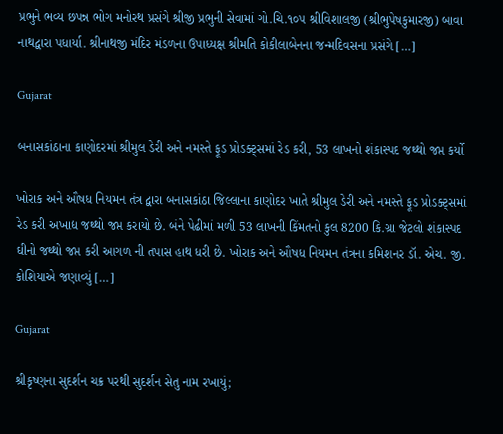પ્રભુને ભવ્ય છપન્ન ભોગ મનોરથ પ્રસંગે શ્રીજી પ્રભુની સેવામાં ગો.ચિ.૧૦૫ શ્રીવિશાલજી (શ્રીભુપેષકુમારજી) બાવા નાથદ્વારા પધાર્યા. શ્રીનાથજી મંદિર મંડળના ઉપાધ્યક્ષ શ્રીમતિ કોકીલાબેનના જન્મદિવસના પ્રસંગે […]

Gujarat

બનાસકાંઠાના કાણોદરમાં શ્રીમુલ ડેરી અને નમસ્તે ફૂડ પ્રોડક્ટ્સમાં રેડ કરી, 53 લાખનો શંકાસ્પદ જથ્થો જપ્ત કર્યો

ખોરાક અને ઔષધ નિયમન તંત્ર દ્વારા બનાસકાંઠા જિલ્લાના કાણોદર ખાતે શ્રીમુલ ડેરી અને નમસ્તે ફૂડ પ્રોડક્ટ્સમાં રેડ કરી અખાદ્ય જથ્થો જપ્ત કરાયો છે. બંને પેઢીમાં મળી 53 લાખની કિંમતનો કુલ 8200 કિ.ગ્રા જેટલો શંકાસ્પદ ઘીનો જથ્થો જપ્ત કરી આગળ ની તપાસ હાથ ધરી છે. ખોરાક અને ઔષધ નિયમન તંત્રના કમિશનર ડૉ. એચ. જી. કોશિયાએ જણાવ્યું […]

Gujarat

શ્રીકૃષ્ણના સુદર્શન ચક્ર પરથી સુદર્શન સેતુ નામ રખાયું;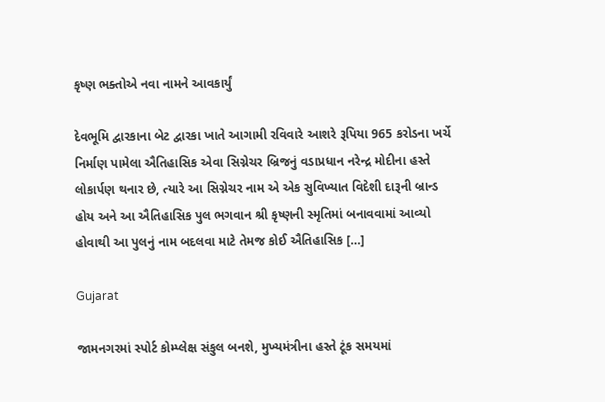કૃષ્ણ ભક્તોએ નવા નામને આવકાર્યું

દેવભૂમિ દ્વારકાના બેટ દ્વારકા ખાતે આગામી રવિવારે આશરે રૂપિયા 965 કરોડના ખર્ચે નિર્માણ પામેલા ઐતિહાસિક એવા સિગ્નેચર બ્રિજનું વડાપ્રધાન નરેન્દ્ર મોદીના હસ્તે લોકાર્પણ થનાર છે, ત્યારે આ સિગ્નેચર નામ એ એક સુવિખ્યાત વિદેશી દારૂની બ્રાન્ડ હોય અને આ ઐતિહાસિક પુલ ભગવાન શ્રી કૃષ્ણની સ્મૃતિમાં બનાવવામાં આવ્યો હોવાથી આ પુલનું નામ બદલવા માટે તેમજ કોઈ ઐતિહાસિક […]

Gujarat

જામનગરમાં સ્પોર્ટ કોમ્પ્લેક્ષ સંકુલ બનશે, મુખ્યમંત્રીના હસ્તે ટૂંક સમયમાં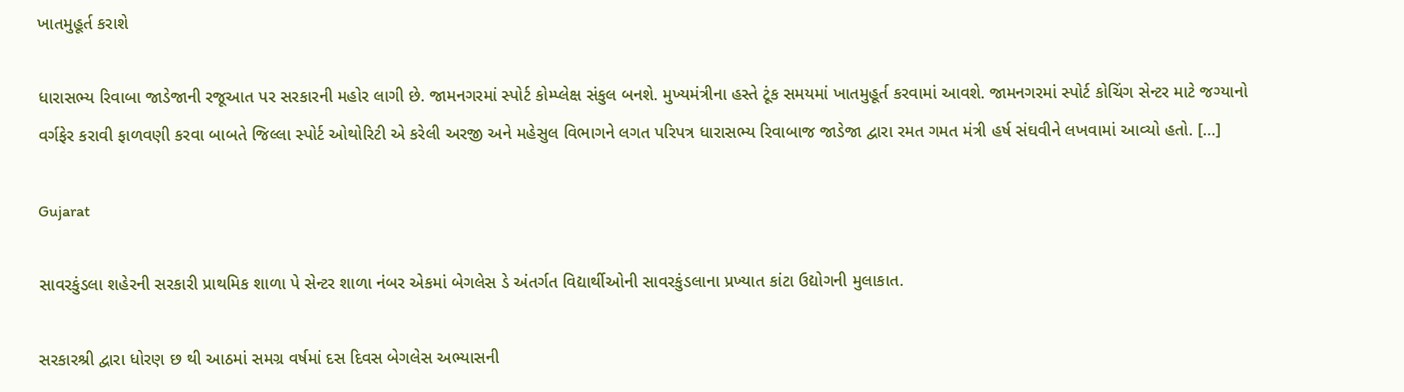ખાતમુહૂર્ત કરાશે

ધારાસભ્ય રિવાબા જાડેજાની રજૂઆત પર સરકારની મહોર લાગી છે. જામનગરમાં સ્પોર્ટ કોમ્પ્લેક્ષ સંકુલ બનશે. મુખ્યમંત્રીના હસ્તે ટૂંક સમયમાં ખાતમુહૂર્ત કરવામાં આવશે. જામનગરમાં સ્પોર્ટ કોચિંગ સેન્ટર માટે જગ્યાનો વર્ગફેર કરાવી ફાળવણી કરવા બાબતે જિલ્લા સ્પોર્ટ ઓથોરિટી એ કરેલી અરજી અને મહેસુલ વિભાગને લગત પરિપત્ર ધારાસભ્ય રિવાબાજ જાડેજા દ્વારા રમત ગમત મંત્રી હર્ષ સંઘવીને લખવામાં આવ્યો હતો. […]

Gujarat

સાવરકુંડલા શહેરની સરકારી પ્રાથમિક શાળા પે સેન્ટર શાળા નંબર એકમાં બેગલેસ ડે અંતર્ગત વિદ્યાર્થીઓની સાવરકુંડલાના પ્રખ્યાત કાંટા ઉદ્યોગની મુલાકાત.

સરકારશ્રી દ્વારા ધોરણ છ થી આઠમાં સમગ્ર વર્ષમાં દસ દિવસ બેગલેસ અભ્યાસની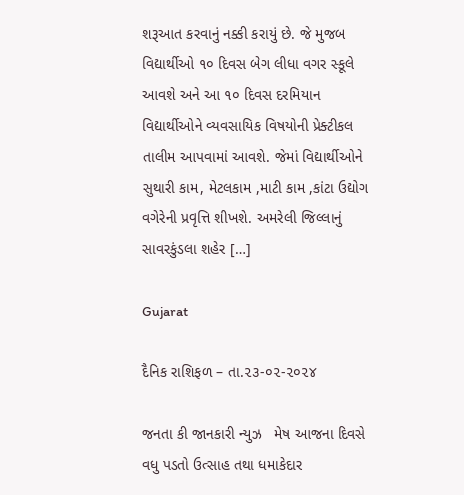શરૂઆત કરવાનું નક્કી કરાયું છે. જે મુજબ વિદ્યાર્થીઓ ૧૦ દિવસ બેગ લીધા વગર સ્કૂલે આવશે અને આ ૧૦ દિવસ દરમિયાન વિદ્યાર્થીઓને વ્યવસાયિક વિષયોની પ્રેક્ટીકલ તાલીમ આપવામાં આવશે. જેમાં વિદ્યાર્થીઓને સુથારી કામ, મેટલકામ ,માટી કામ ,કાંટા ઉદ્યોગ વગેરેની પ્રવૃત્તિ શીખશે. અમરેલી જિલ્લાનું સાવરકુંડલા શહેર […]

Gujarat

દૈનિક રાશિફળ – તા.૨૩-૦૨-૨૦૨૪

જનતા કી જાનકારી ન્યુઝ   મેષ આજના દિવસે વધુ પડતો ઉત્સાહ તથા ધમાકેદાર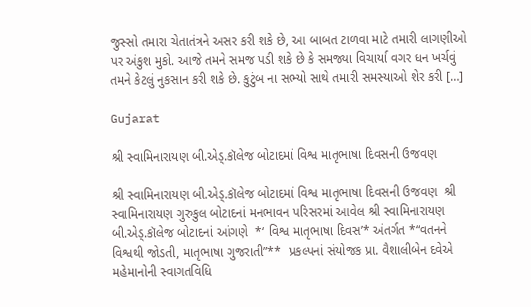જુસ્સો તમારા ચેતાતંત્રને અસર કરી શકે છે, આ બાબત ટાળવા માટે તમારી લાગણીઓ પર અંકુશ મુકો. આજે તમને સમજ પડી શકે છે કે સમજ્યા વિચાર્યા વગર ધન ખર્ચવું તમને કેટલું નુકસાન કરી શકે છે. કુટુંબ ના સભ્યો સાથે તમારી સમસ્યાઓ શેર કરી […]

Gujarat

શ્રી સ્વામિનારાયણ બી.એડ્.કૉલેજ બોટાદમાં વિશ્વ માતૃભાષા દિવસની ઉજવણ

શ્રી સ્વામિનારાયણ બી.એડ્.કૉલેજ બોટાદમાં વિશ્વ માતૃભાષા દિવસની ઉજવણ  શ્રી સ્વામિનારાયણ ગુરુકુલ બોટાદનાં મનભાવન પરિસરમાં આવેલ શ્રી સ્વામિનારાયણ બી.એડ્.કૉલેજ બોટાદનાં આંગણે  *‘ વિશ્વ માતૃભાષા દિવસ’* અંતર્ગત *“વતનને વિશ્વથી જોડતી, માતૃભાષા ગુજરાતી”**  પ્રકલ્પનાં સંયોજક પ્રા. વૈશાલીબેન દવેએ મહેમાનોની સ્વાગતવિધિ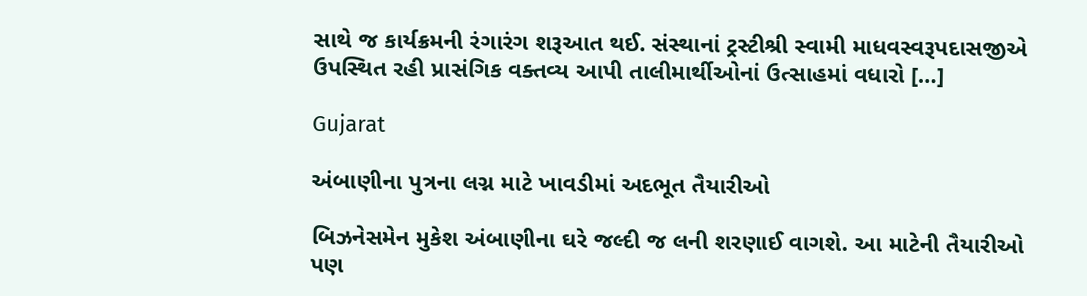સાથે જ કાર્યક્રમની રંગારંગ શરૂઆત થઈ. સંસ્થાનાં ટ્રસ્ટીશ્રી સ્વામી માધવસ્વરૂપદાસજીએ ઉપસ્થિત રહી પ્રાસંગિક વક્તવ્ય આપી તાલીમાર્થીઓનાં ઉત્સાહમાં વધારો […]

Gujarat

અંબાણીના પુત્રના લગ્ન માટે ખાવડીમાં અદભૂત તૈયારીઓ

બિઝનેસમેન મુકેશ અંબાણીના ઘરે જલ્દી જ લની શરણાઈ વાગશે. આ માટેની તૈયારીઓ પણ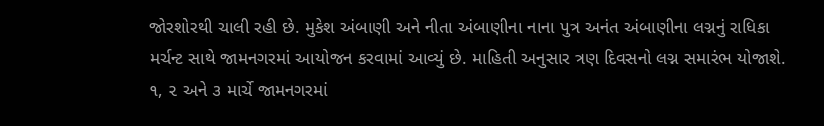જોરશોરથી ચાલી રહી છે. મુકેશ અંબાણી અને નીતા અંબાણીના નાના પુત્ર અનંત અંબાણીના લગ્નનું રાધિકા મર્ચન્ટ સાથે જામનગરમાં આયોજન કરવામાં આવ્યું છે. માહિતી અનુસાર ત્રણ દિવસનો લગ્ન સમારંભ યોજાશે. ૧, ૨ અને ૩ માર્ચે જામનગરમાં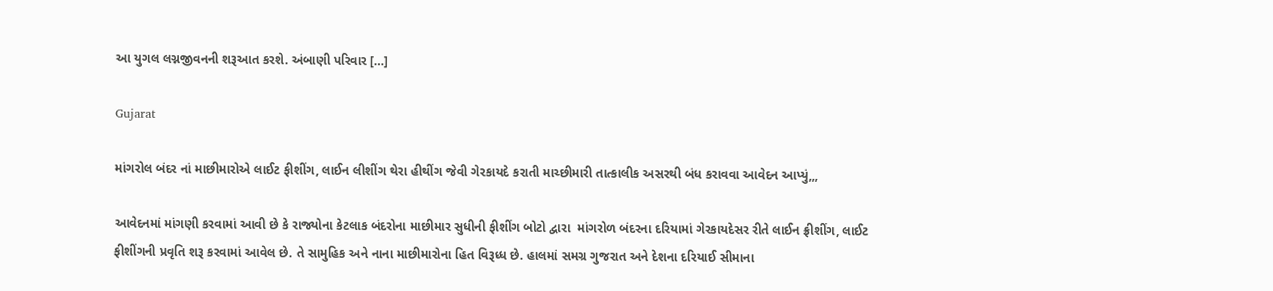આ યુગલ લગ્નજીવનની શરૂઆત કરશે. અંબાણી પરિવાર […]

Gujarat

માંગરોલ બંદર નાં માછીમારોએ લાઈટ ફીશીંગ, લાઈન લીશીંગ થેરા હીથીંગ જેવી ગેરકાયદે કરાતી માચ્છીમારી તાત્કાલીક અસરથી બંધ કરાવવા આવેદન આપ્યું,,,

આવેદનમાં માંગણી કરવામાં આવી છે કે રાજ્યોના કેટલાક બંદરોના માછીમાર સુધીની ફીશીંગ બોટો દ્વારા  માંગરોળ બંદરના દરિયામાં ગેરકાયદેસર રીતે લાઈન ફ્રીશીંગ, લાઈટ ફીશીંગની પ્રવૃતિ શરૂ કરવામાં આવેલ છે. તે સામુહિક અને નાના માછીમારોના હિત વિરૂધ્ધ છે. હાલમાં સમગ્ર ગુજરાત અને દેશના દરિયાઈ સીમાના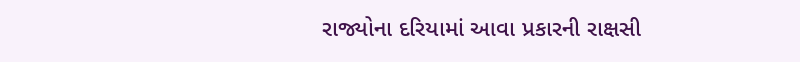રાજ્યોના દરિયામાં આવા પ્રકારની રાક્ષસી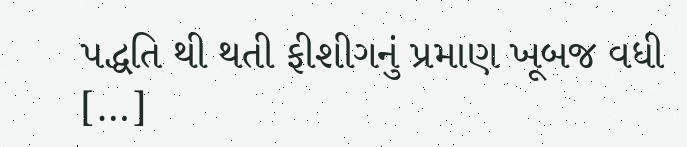પદ્ધતિ થી થતી ફીશીગનું પ્રમાણ ખૂબજ વધી […]